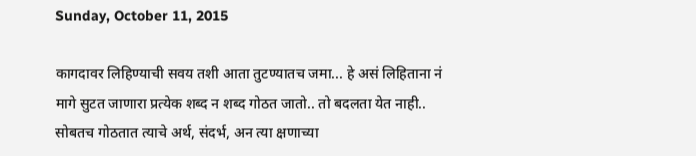Sunday, October 11, 2015

कागदावर लिहिण्याची सवय तशी आता तुटण्यातच जमा... हे असं लिहिताना नं मागे सुटत जाणारा प्रत्येक शब्द न शब्द गोठत जातो.. तो बदलता येत नाही.. सोबतच गोठतात त्याचे अर्थ, संदर्भ, अन त्या क्षणाच्या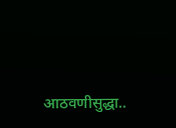आठवणीसुद्धा..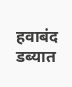हवाबंद डब्यात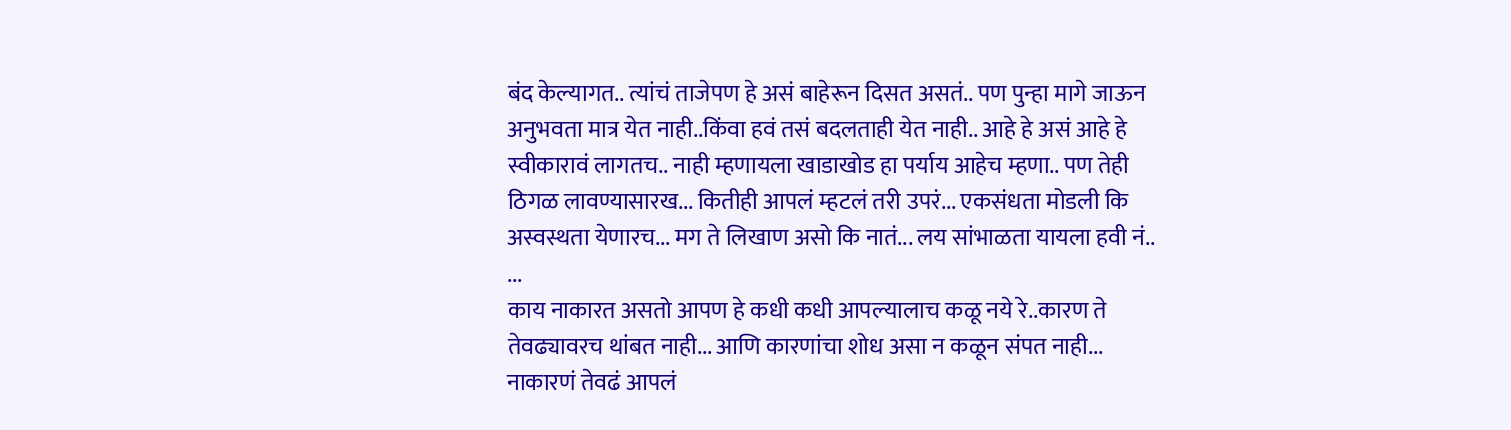बंद केल्यागत.. त्यांचं ताजेपण हे असं बाहेरून दिसत असतं.. पण पुन्हा मागे जाऊन अनुभवता मात्र येत नाही..किंवा हवं तसं बदलताही येत नाही.. आहे हे असं आहे हे स्वीकारावं लागतच.. नाही म्हणायला खाडाखोड हा पर्याय आहेच म्हणा.. पण तेही ठिगळ लावण्यासारख... कितीही आपलं म्हटलं तरी उपरं... एकसंधता मोडली कि अस्वस्थता येणारच... मग ते लिखाण असो कि नातं... लय सांभाळता यायला हवी नं..
...
काय नाकारत असतो आपण हे कधी कधी आपल्यालाच कळू नये रे..कारण ते तेवढ्यावरच थांबत नाही... आणि कारणांचा शोध असा न कळून संपत नाही... नाकारणं तेवढं आपलं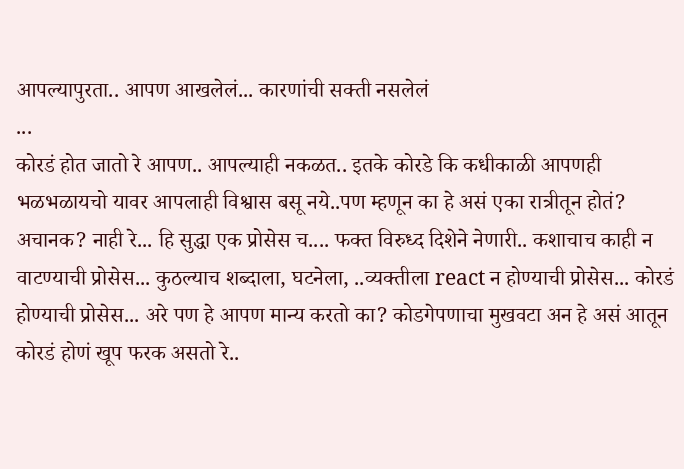आपल्यापुरता.. आपण आखलेलं... कारणांची सक्ती नसलेलं
...
कोरडं होत जातो रे आपण.. आपल्याही नकळत.. इतके कोरडे कि कधीकाळी आपणही भळभळायचो यावर आपलाही विश्वास बसू नये..पण म्हणून का हे असं एका रात्रीतून होतं? अचानक? नाही रे... हि सुद्धा एक प्रोसेस च.... फक्त विरुध्द दिशेने नेणारी.. कशाचाच काही न वाटण्याची प्रोसेस... कुठल्याच शब्दाला, घटनेला, ..व्यक्तीला react न होण्याची प्रोसेस... कोरडं होण्याची प्रोसेस... अरे पण हे आपण मान्य करतो का? कोडगेपणाचा मुखवटा अन हे असं आतून कोरडं होणं खूप फरक असतो रे..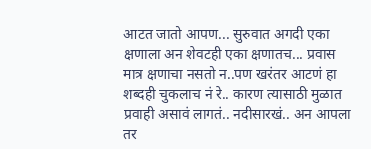आटत जातो आपण... सुरुवात अगदी एका क्षणाला अन शेवटही एका क्षणातच... प्रवास मात्र क्षणाचा नसतो न..पण खरंतर आटणं हा शब्दही चुकलाच नं रे.. कारण त्यासाठी मुळात प्रवाही असावं लागतं.. नदीसारखं.. अन आपला तर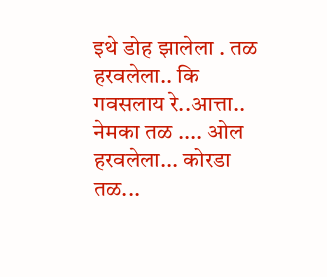इथे डोह झालेला . तळ हरवलेला.. कि गवसलाय रे..आत्ता.. नेमका तळ .... ओल हरवलेला... कोरडा तळ...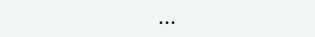...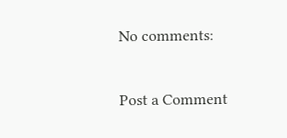No comments:

Post a Comment